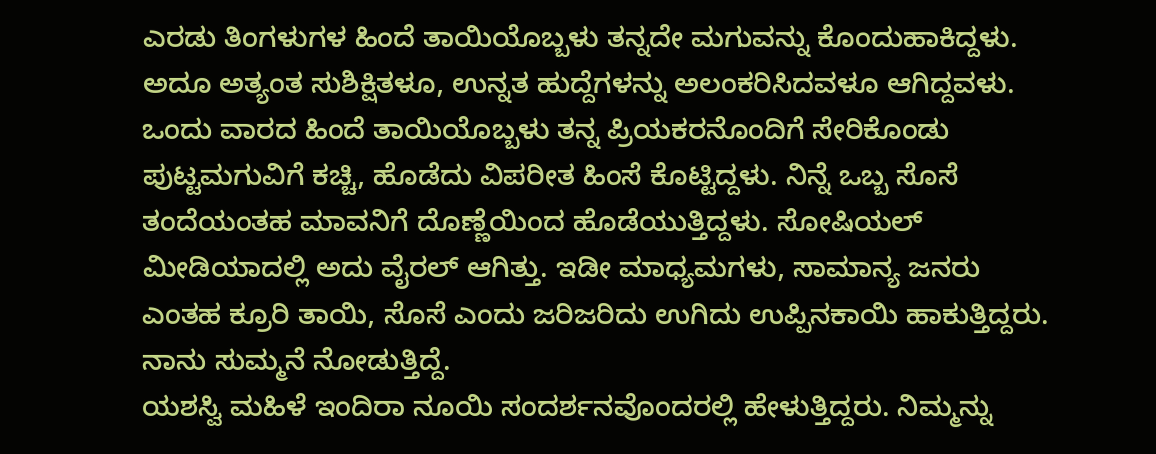ಎರಡು ತಿಂಗಳುಗಳ ಹಿಂದೆ ತಾಯಿಯೊಬ್ಬಳು ತನ್ನದೇ ಮಗುವನ್ನು ಕೊಂದುಹಾಕಿದ್ದಳು. ಅದೂ ಅತ್ಯಂತ ಸುಶಿಕ್ಷಿತಳೂ, ಉನ್ನತ ಹುದ್ದೆಗಳನ್ನು ಅಲಂಕರಿಸಿದವಳೂ ಆಗಿದ್ದವಳು. ಒಂದು ವಾರದ ಹಿಂದೆ ತಾಯಿಯೊಬ್ಬಳು ತನ್ನ ಪ್ರಿಯಕರನೊಂದಿಗೆ ಸೇರಿಕೊಂಡು ಪುಟ್ಟಮಗುವಿಗೆ ಕಚ್ಚಿ, ಹೊಡೆದು ವಿಪರೀತ ಹಿಂಸೆ ಕೊಟ್ಟಿದ್ದಳು. ನಿನ್ನೆ ಒಬ್ಬ ಸೊಸೆ ತಂದೆಯಂತಹ ಮಾವನಿಗೆ ದೊಣ್ಣೆಯಿಂದ ಹೊಡೆಯುತ್ತಿದ್ದಳು. ಸೋಷಿಯಲ್ ಮೀಡಿಯಾದಲ್ಲಿ ಅದು ವೈರಲ್ ಆಗಿತ್ತು. ಇಡೀ ಮಾಧ್ಯಮಗಳು, ಸಾಮಾನ್ಯ ಜನರು ಎಂತಹ ಕ್ರೂರಿ ತಾಯಿ, ಸೊಸೆ ಎಂದು ಜರಿಜರಿದು ಉಗಿದು ಉಪ್ಪಿನಕಾಯಿ ಹಾಕುತ್ತಿದ್ದರು. ನಾನು ಸುಮ್ಮನೆ ನೋಡುತ್ತಿದ್ದೆ.
ಯಶಸ್ವಿ ಮಹಿಳೆ ಇಂದಿರಾ ನೂಯಿ ಸಂದರ್ಶನವೊಂದರಲ್ಲಿ ಹೇಳುತ್ತಿದ್ದರು. ನಿಮ್ಮನ್ನು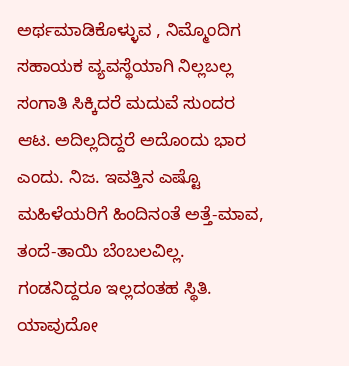ಅರ್ಥಮಾಡಿಕೊಳ್ಳುವ , ನಿಮ್ಮೊಂದಿಗ ಸಹಾಯಕ ವ್ಯವಸ್ಥೆಯಾಗಿ ನಿಲ್ಲಬಲ್ಲ ಸಂಗಾತಿ ಸಿಕ್ಕಿದರೆ ಮದುವೆ ಸುಂದರ ಆಟ. ಅದಿಲ್ಲದಿದ್ದರೆ ಅದೊಂದು ಭಾರ ಎಂದು. ನಿಜ. ಇವತ್ತಿನ ಎಷ್ಟೊ ಮಹಿಳೆಯರಿಗೆ ಹಿಂದಿನಂತೆ ಅತ್ತೆ-ಮಾವ, ತಂದೆ-ತಾಯಿ ಬೆಂಬಲವಿಲ್ಲ. ಗಂಡನಿದ್ದರೂ ಇಲ್ಲದಂತಹ ಸ್ಥಿತಿ. ಯಾವುದೋ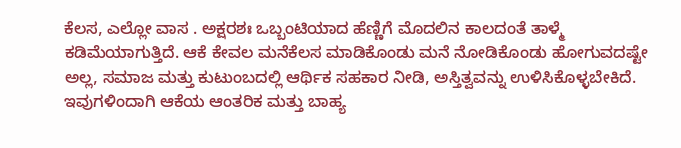ಕೆಲಸ, ಎಲ್ಲೋ ವಾಸ . ಅಕ್ಷರಶಃ ಒಬ್ಬಂಟಿಯಾದ ಹೆಣ್ಣಿಗೆ ಮೊದಲಿನ ಕಾಲದಂತೆ ತಾಳ್ಮೆ ಕಡಿಮೆಯಾಗುತ್ತಿದೆ. ಆಕೆ ಕೇವಲ ಮನೆಕೆಲಸ ಮಾಡಿಕೊಂಡು ಮನೆ ನೋಡಿಕೊಂಡು ಹೋಗುವದಷ್ಟೇ ಅಲ್ಲ, ಸಮಾಜ ಮತ್ತು ಕುಟುಂಬದಲ್ಲಿ ಆರ್ಥಿಕ ಸಹಕಾರ ನೀಡಿ, ಅಸ್ತಿತ್ವವನ್ನು ಉಳಿಸಿಕೊಳ್ಳಬೇಕಿದೆ. ಇವುಗಳಿಂದಾಗಿ ಆಕೆಯ ಆಂತರಿಕ ಮತ್ತು ಬಾಹ್ಯ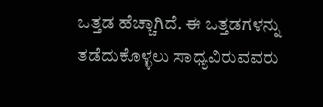ಒತ್ತಡ ಹೆಚ್ಚಾಗಿದೆ. ಈ ಒತ್ತಡಗಳನ್ನು ತಡೆದುಕೊಳ್ಳಲು ಸಾಧ್ಯವಿರುವವರು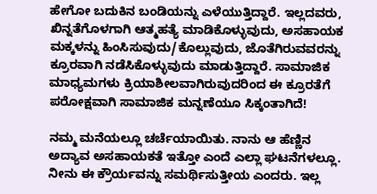ಹೇಗೋ ಬದುಕಿನ ಬಂಡಿಯನ್ನು ಎಳೆಯುತ್ತಿದ್ದಾರೆ. ಇಲ್ಲದವರು, ಖಿನ್ನತೆಗೊಳಗಾಗಿ ಆತ್ಮಹತ್ಯೆ ಮಾಡಿಕೊಳ್ಳುವುದು, ಅಸಹಾಯಕ ಮಕ್ಕಳನ್ನು ಹಿಂಸಿಸುವುದು/ಕೊಲ್ಲುವುದು, ಜೊತೆಗಿರುವವರನ್ನು ಕ್ರೂರವಾಗಿ ನಡೆಸಿಕೊಳ್ಳುವುದು ಮಾಡುತ್ತಿದ್ದಾರೆ. ಸಾಮಾಜಿಕ ಮಾಧ್ಯಮಗಳು ಕ್ರಿಯಾಶೀಲವಾಗಿರುವುದರಿಂದ ಈ ಕ್ರೂರತೆಗೆ ಪರೋಕ್ಷವಾಗಿ ಸಾಮಾಜಿಕ ಮನ್ನಣೆಯೂ ಸಿಕ್ಕಂತಾಗಿದೆ!

ನಮ್ಮ ಮನೆಯಲ್ಲೂ ಚರ್ಚೆಯಾಯಿತು. ನಾನು ಆ ಹೆಣ್ಣಿನ ಅದ್ಯಾವ ಅಸಹಾಯಕತೆ ಇತ್ತೋ ಎಂದೆ ಎಲ್ಲಾ ಘಟನೆಗಳಲ್ಲೂ. ನೀನು ಈ ಕ್ರೌರ್ಯವನ್ನು ಸಮರ್ಥಿಸುತ್ತೀಯ ಎಂದರು. ಇಲ್ಲ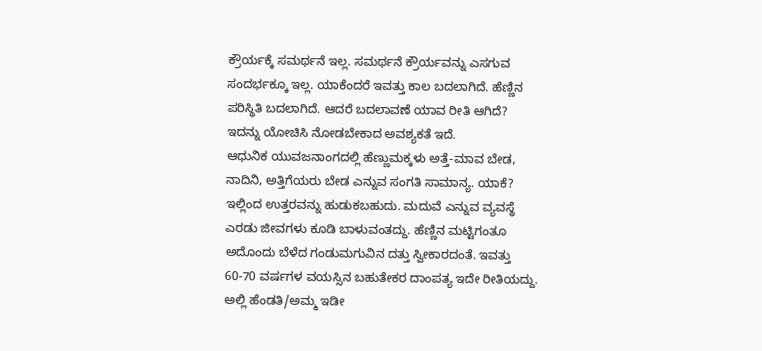ಕ್ರೌರ್ಯಕ್ಕೆ ಸಮರ್ಥನೆ ಇಲ್ಲ. ಸಮರ್ಥನೆ ಕ್ರೌರ್ಯವನ್ನು ಎಸಗುವ ಸಂದರ್ಭಕ್ಕೂ ಇಲ್ಲ. ಯಾಕೆಂದರೆ ಇವತ್ತು ಕಾಲ ಬದಲಾಗಿದೆ. ಹೆಣ್ಣಿನ ಪರಿಸ್ಥಿತಿ ಬದಲಾಗಿದೆ. ಆದರೆ ಬದಲಾವಣೆ ಯಾವ ರೀತಿ ಆಗಿದೆ? ಇದನ್ನು ಯೋಚಿಸಿ ನೋಡಬೇಕಾದ ಅವಶ್ಯಕತೆ ಇದೆ.
ಆಧುನಿಕ ಯುವಜನಾಂಗದಲ್ಲಿ ಹೆಣ್ಣುಮಕ್ಕಳು ಅತ್ತೆ-ಮಾವ ಬೇಡ, ನಾದಿನಿ, ಅತ್ತಿಗೆಯರು ಬೇಡ ಎನ್ನುವ ಸಂಗತಿ ಸಾಮಾನ್ಯ. ಯಾಕೆ? ಇಲ್ಲಿಂದ ಉತ್ತರವನ್ನು ಹುಡುಕಬಹುದು. ಮದುವೆ ಎನ್ನುವ ವ್ಯವಸ್ಥೆ ಎರಡು ಜೀವಗಳು ಕೂಡಿ ಬಾಳುವಂತದ್ದು. ಹೆಣ್ಣಿನ ಮಟ್ಟಿಗಂತೂ ಅದೊಂದು ಬೆಳೆದ ಗಂಡುಮಗುವಿನ ದತ್ತು ಸ್ವೀಕಾರದಂತೆ. ಇವತ್ತು 60-70 ವರ್ಷಗಳ ವಯಸ್ಸಿನ ಬಹುತೇಕರ ದಾಂಪತ್ಯ ಇದೇ ರೀತಿಯದ್ದು. ಅಲ್ಲಿ ಹೆಂಡತಿ/ಅಮ್ಮ ಇಡೀ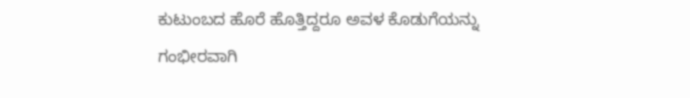ಕುಟುಂಬದ ಹೊರೆ ಹೊತ್ತಿದ್ದರೂ ಅವಳ ಕೊಡುಗೆಯನ್ನು ಗಂಭೀರವಾಗಿ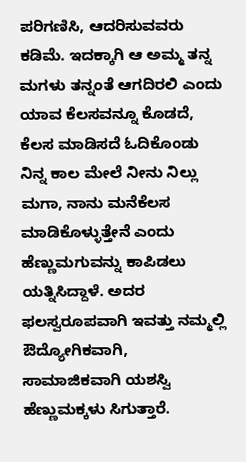ಪರಿಗಣಿಸಿ, ಆದರಿಸುವವರು ಕಡಿಮೆ. ಇದಕ್ಕಾಗಿ ಆ ಅಮ್ಮ ತನ್ನ ಮಗಳು ತನ್ನಂತೆ ಆಗದಿರಲಿ ಎಂದು ಯಾವ ಕೆಲಸವನ್ನೂ ಕೊಡದೆ, ಕೆಲಸ ಮಾಡಿಸದೆ ಓದಿಕೊಂಡು ನಿನ್ನ ಕಾಲ ಮೇಲೆ ನೀನು ನಿಲ್ಲು ಮಗಾ, ನಾನು ಮನೆಕೆಲಸ ಮಾಡಿಕೊಳ್ಳುತ್ತೇನೆ ಎಂದು ಹೆಣ್ಣುಮಗುವನ್ನು ಕಾಪಿಡಲು ಯತ್ನಿಸಿದ್ದಾಳೆ. ಅದರ ಫಲಸ್ವರೂಪವಾಗಿ ಇವತ್ತು ನಮ್ಮಲ್ಲಿ ಔದ್ಯೋಗಿಕವಾಗಿ, ಸಾಮಾಜಿಕವಾಗಿ ಯಶಸ್ವಿ ಹೆಣ್ಣುಮಕ್ಕಳು ಸಿಗುತ್ತಾರೆ.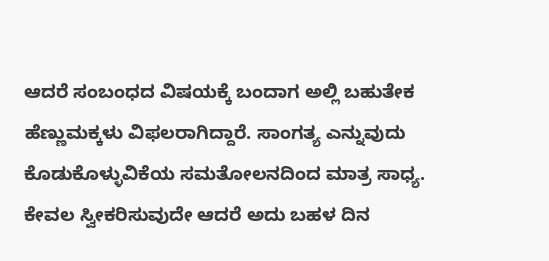ಆದರೆ ಸಂಬಂಧದ ವಿಷಯಕ್ಕೆ ಬಂದಾಗ ಅಲ್ಲಿ ಬಹುತೇಕ ಹೆಣ್ಣುಮಕ್ಕಳು ವಿಫಲರಾಗಿದ್ದಾರೆ. ಸಾಂಗತ್ಯ ಎನ್ನುವುದು ಕೊಡುಕೊಳ್ಳುವಿಕೆಯ ಸಮತೋಲನದಿಂದ ಮಾತ್ರ ಸಾಧ್ಯ. ಕೇವಲ ಸ್ವೀಕರಿಸುವುದೇ ಆದರೆ ಅದು ಬಹಳ ದಿನ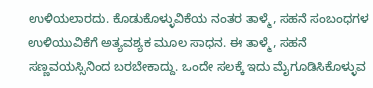ಉಳಿಯಲಾರದು. ಕೊಡುಕೊಳ್ಳುವಿಕೆಯ ನಂತರ ತಾಳ್ಮೆ, ಸಹನೆ ಸಂಬಂಧಗಳ ಉಳಿಯುವಿಕೆಗೆ ಅತ್ಯವಶ್ಯಕ ಮೂಲ ಸಾಧನ. ಈ ತಾಳ್ಮೆ, ಸಹನೆ ಸಣ್ಣವಯಸ್ಸಿನಿಂದ ಬರಬೇಕಾದ್ದು. ಒಂದೇ ಸಲಕ್ಕೆ ಇದು ಮೈಗೂಡಿಸಿಕೊಳ್ಳುವ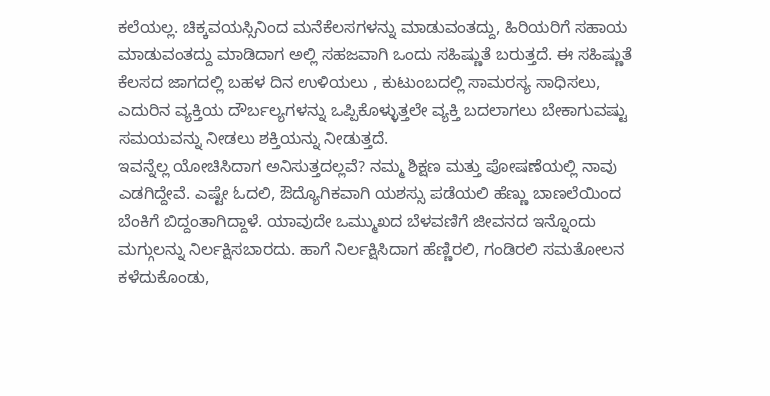ಕಲೆಯಲ್ಲ. ಚಿಕ್ಕವಯಸ್ಸಿನಿಂದ ಮನೆಕೆಲಸಗಳನ್ನು ಮಾಡುವಂತದ್ದು, ಹಿರಿಯರಿಗೆ ಸಹಾಯ ಮಾಡುವಂತದ್ದು ಮಾಡಿದಾಗ ಅಲ್ಲಿ ಸಹಜವಾಗಿ ಒಂದು ಸಹಿಷ್ಣುತೆ ಬರುತ್ತದೆ. ಈ ಸಹಿಷ್ಣುತೆ ಕೆಲಸದ ಜಾಗದಲ್ಲಿ ಬಹಳ ದಿನ ಉಳಿಯಲು , ಕುಟುಂಬದಲ್ಲಿ ಸಾಮರಸ್ಯ ಸಾಧಿಸಲು, ಎದುರಿನ ವ್ಯಕ್ತಿಯ ದೌರ್ಬಲ್ಯಗಳನ್ನು ಒಪ್ಪಿಕೊಳ್ಳುತ್ತಲೇ ವ್ಯಕ್ತಿ ಬದಲಾಗಲು ಬೇಕಾಗುವಷ್ಟು ಸಮಯವನ್ನು ನೀಡಲು ಶಕ್ತಿಯನ್ನು ನೀಡುತ್ತದೆ.
ಇವನ್ನೆಲ್ಲ ಯೋಚಿಸಿದಾಗ ಅನಿಸುತ್ತದಲ್ಲವೆ? ನಮ್ಮ ಶಿಕ್ಷಣ ಮತ್ತು ಪೋಷಣೆಯಲ್ಲಿ ನಾವು ಎಡಗಿದ್ದೇವೆ. ಎಷ್ಟೇ ಓದಲಿ, ಔದ್ಯೊಗಿಕವಾಗಿ ಯಶಸ್ಸು ಪಡೆಯಲಿ ಹೆಣ್ಣು ಬಾಣಲೆಯಿಂದ ಬೆಂಕಿಗೆ ಬಿದ್ದಂತಾಗಿದ್ದಾಳೆ. ಯಾವುದೇ ಒಮ್ಮುಖದ ಬೆಳವಣಿಗೆ ಜೀವನದ ಇನ್ನೊಂದು ಮಗ್ಗುಲನ್ನು ನಿರ್ಲಕ್ಷಿಸಬಾರದು. ಹಾಗೆ ನಿರ್ಲಕ್ಷಿಸಿದಾಗ ಹೆಣ್ಣಿರಲಿ, ಗಂಡಿರಲಿ ಸಮತೋಲನ ಕಳೆದುಕೊಂಡು,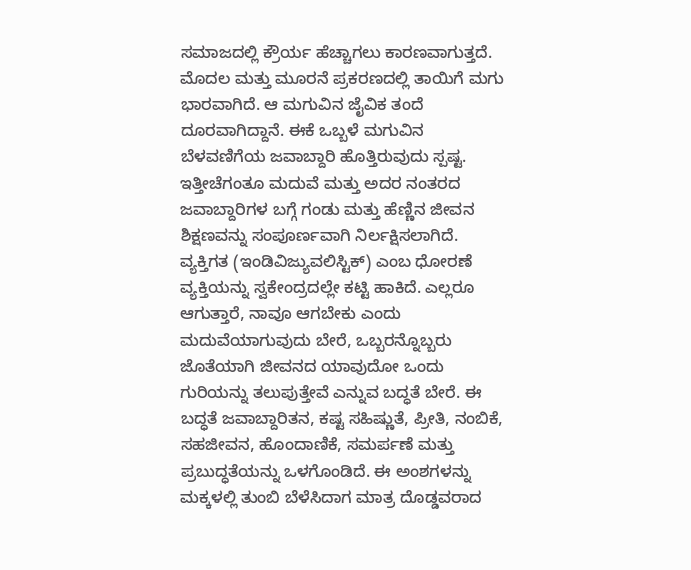ಸಮಾಜದಲ್ಲಿ ಕ್ರೌರ್ಯ ಹೆಚ್ಚಾಗಲು ಕಾರಣವಾಗುತ್ತದೆ.
ಮೊದಲ ಮತ್ತು ಮೂರನೆ ಪ್ರಕರಣದಲ್ಲಿ ತಾಯಿಗೆ ಮಗು ಭಾರವಾಗಿದೆ. ಆ ಮಗುವಿನ ಜೈವಿಕ ತಂದೆ ದೂರವಾಗಿದ್ದಾನೆ. ಈಕೆ ಒಬ್ಬಳೆ ಮಗುವಿನ ಬೆಳವಣಿಗೆಯ ಜವಾಬ್ದಾರಿ ಹೊತ್ತಿರುವುದು ಸ್ಪಷ್ಟ. ಇತ್ತೀಚೆಗಂತೂ ಮದುವೆ ಮತ್ತು ಅದರ ನಂತರದ ಜವಾಬ್ದಾರಿಗಳ ಬಗ್ಗೆ ಗಂಡು ಮತ್ತು ಹೆಣ್ಣಿನ ಜೀವನ ಶಿಕ್ಷಣವನ್ನು ಸಂಪೂರ್ಣವಾಗಿ ನಿರ್ಲಕ್ಷಿಸಲಾಗಿದೆ. ವ್ಯಕ್ತಿಗತ (ಇಂಡಿವಿಜ್ಯುವಲಿಸ್ಟಿಕ್) ಎಂಬ ಧೋರಣೆ ವ್ಯಕ್ತಿಯನ್ನು ಸ್ವಕೇಂದ್ರದಲ್ಲೇ ಕಟ್ಟಿ ಹಾಕಿದೆ. ಎಲ್ಲರೂ ಆಗುತ್ತಾರೆ, ನಾವೂ ಆಗಬೇಕು ಎಂದು ಮದುವೆಯಾಗುವುದು ಬೇರೆ, ಒಬ್ಬರನ್ನೊಬ್ಬರು ಜೊತೆಯಾಗಿ ಜೀವನದ ಯಾವುದೋ ಒಂದು ಗುರಿಯನ್ನು ತಲುಪುತ್ತೇವೆ ಎನ್ನುವ ಬದ್ಧತೆ ಬೇರೆ. ಈ ಬದ್ಧತೆ ಜವಾಬ್ದಾರಿತನ, ಕಷ್ಟ ಸಹಿಷ್ಣುತೆ, ಪ್ರೀತಿ, ನಂಬಿಕೆ, ಸಹಜೀವನ, ಹೊಂದಾಣಿಕೆ, ಸಮರ್ಪಣೆ ಮತ್ತು ಪ್ರಬುದ್ಧತೆಯನ್ನು ಒಳಗೊಂಡಿದೆ. ಈ ಅಂಶಗಳನ್ನು ಮಕ್ಕಳಲ್ಲಿ ತುಂಬಿ ಬೆಳೆಸಿದಾಗ ಮಾತ್ರ ದೊಡ್ಡವರಾದ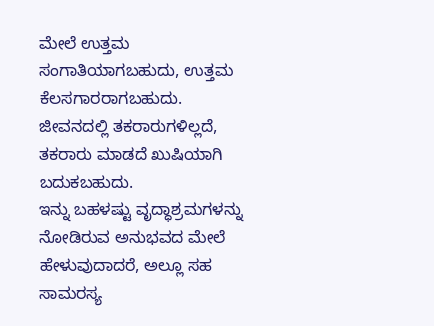ಮೇಲೆ ಉತ್ತಮ ಸಂಗಾತಿಯಾಗಬಹುದು, ಉತ್ತಮ ಕೆಲಸಗಾರರಾಗಬಹುದು. ಜೀವನದಲ್ಲಿ ತಕರಾರುಗಳಿಲ್ಲದೆ, ತಕರಾರು ಮಾಡದೆ ಖುಷಿಯಾಗಿ ಬದುಕಬಹುದು.
ಇನ್ನು ಬಹಳಷ್ಟು ವೃದ್ಧಾಶ್ರಮಗಳನ್ನು ನೋಡಿರುವ ಅನುಭವದ ಮೇಲೆ ಹೇಳುವುದಾದರೆ, ಅಲ್ಲೂ ಸಹ ಸಾಮರಸ್ಯ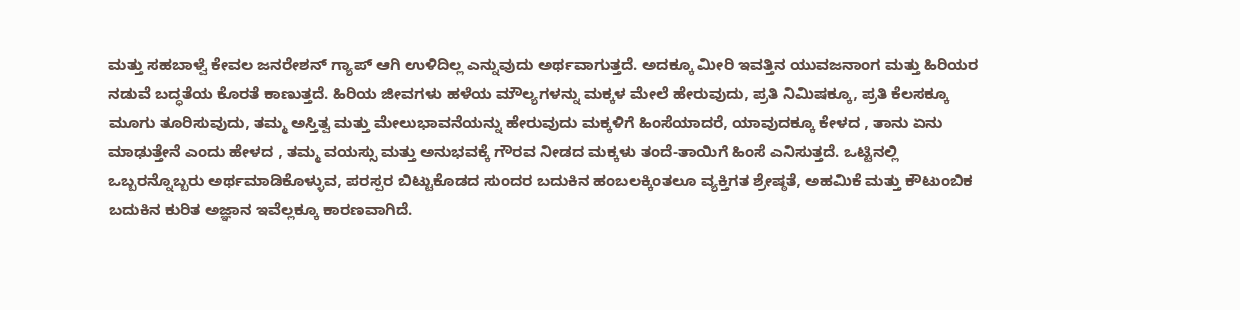ಮತ್ತು ಸಹಬಾಳ್ವೆ ಕೇವಲ ಜನರೇಶನ್ ಗ್ಯಾಪ್ ಆಗಿ ಉಳಿದಿಲ್ಲ ಎನ್ನುವುದು ಅರ್ಥವಾಗುತ್ತದೆ. ಅದಕ್ಕೂ ಮೀರಿ ಇವತ್ತಿನ ಯುವಜನಾಂಗ ಮತ್ತು ಹಿರಿಯರ ನಡುವೆ ಬದ್ಧತೆಯ ಕೊರತೆ ಕಾಣುತ್ತದೆ. ಹಿರಿಯ ಜೀವಗಳು ಹಳೆಯ ಮೌಲ್ಯಗಳನ್ನು ಮಕ್ಕಳ ಮೇಲೆ ಹೇರುವುದು, ಪ್ರತಿ ನಿಮಿಷಕ್ಕೂ, ಪ್ರತಿ ಕೆಲಸಕ್ಕೂ ಮೂಗು ತೂರಿಸುವುದು, ತಮ್ಮ ಅಸ್ತಿತ್ವ ಮತ್ತು ಮೇಲುಭಾವನೆಯನ್ನು ಹೇರುವುದು ಮಕ್ಕಳಿಗೆ ಹಿಂಸೆಯಾದರೆ, ಯಾವುದಕ್ಕೂ ಕೇಳದ , ತಾನು ಏನು ಮಾಢುತ್ತೇನೆ ಎಂದು ಹೇಳದ , ತಮ್ಮ ವಯಸ್ಸು ಮತ್ತು ಅನುಭವಕ್ಕೆ ಗೌರವ ನೀಡದ ಮಕ್ಕಳು ತಂದೆ-ತಾಯಿಗೆ ಹಿಂಸೆ ಎನಿಸುತ್ತದೆ. ಒಟ್ಟಿನಲ್ಲಿ ಒಬ್ಬರನ್ನೊಬ್ಬರು ಅರ್ಥಮಾಡಿಕೊಳ್ಳುವ, ಪರಸ್ಪರ ಬಿಟ್ಟುಕೊಡದ ಸುಂದರ ಬದುಕಿನ ಹಂಬಲಕ್ಕಿಂತಲೂ ವ್ಯಕ್ತಿಗತ ಶ್ರೇಷ್ಠತೆ, ಅಹಮಿಕೆ ಮತ್ತು ಕೌಟುಂಬಿಕ ಬದುಕಿನ ಕುರಿತ ಅಜ್ಞಾನ ಇವೆಲ್ಲಕ್ಕೂ ಕಾರಣವಾಗಿದೆ.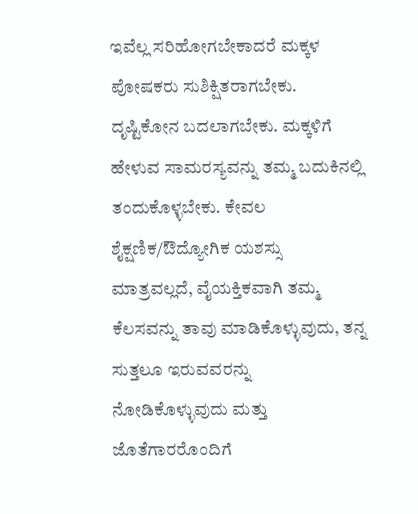ಇವೆಲ್ಲ ಸರಿಹೋಗಬೇಕಾದರೆ ಮಕ್ಕಳ ಪೋಷಕರು ಸುಶಿಕ್ಷಿತರಾಗಬೇಕು. ದೃಷ್ಟಿಕೋನ ಬದಲಾಗಬೇಕು. ಮಕ್ಕಳಿಗೆ ಹೇಳುವ ಸಾಮರಸ್ಯವನ್ನು ತಮ್ಮ ಬದುಕಿನಲ್ಲಿ ತಂದುಕೊಳ್ಳಬೇಕು. ಕೇವಲ ಶೈಕ್ಷಣಿಕ/ಔದ್ಯೋಗಿಕ ಯಶಸ್ಸು ಮಾತ್ರವಲ್ಲದೆ, ವೈಯಕ್ತಿಕವಾಗಿ ತಮ್ಮ ಕೆಲಸವನ್ನು ತಾವು ಮಾಡಿಕೊಳ್ಳುವುದು, ತನ್ನ ಸುತ್ತಲೂ ಇರುವವರನ್ನು ನೋಡಿಕೊಳ್ಳುವುದು ಮತ್ತು ಜೊತೆಗಾರರೊಂದಿಗೆ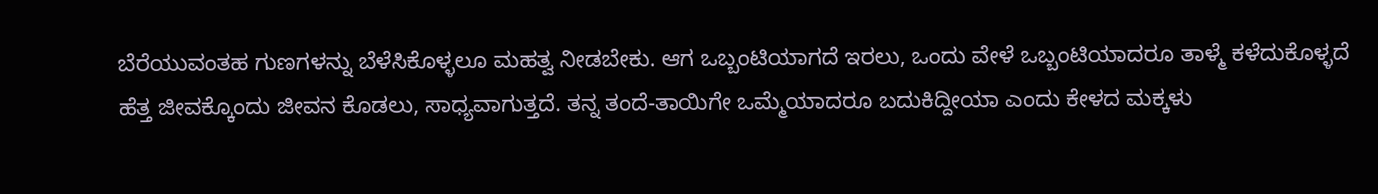ಬೆರೆಯುವಂತಹ ಗುಣಗಳನ್ನು ಬೆಳೆಸಿಕೊಳ್ಳಲೂ ಮಹತ್ವ ನೀಡಬೇಕು. ಆಗ ಒಬ್ಬಂಟಿಯಾಗದೆ ಇರಲು, ಒಂದು ವೇಳೆ ಒಬ್ಬಂಟಿಯಾದರೂ ತಾಳ್ಮೆ ಕಳೆದುಕೊಳ್ಳದೆ ಹೆತ್ತ ಜೀವಕ್ಕೊಂದು ಜೀವನ ಕೊಡಲು, ಸಾಧ್ಯವಾಗುತ್ತದೆ. ತನ್ನ ತಂದೆ-ತಾಯಿಗೇ ಒಮ್ಮೆಯಾದರೂ ಬದುಕಿದ್ದೀಯಾ ಎಂದು ಕೇಳದ ಮಕ್ಕಳು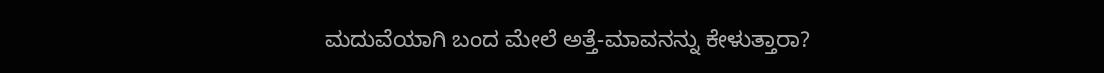ಮದುವೆಯಾಗಿ ಬಂದ ಮೇಲೆ ಅತ್ತೆ-ಮಾವನನ್ನು ಕೇಳುತ್ತಾರಾ?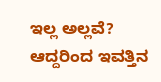ಇಲ್ಲ ಅಲ್ಲವೆ? ಆದ್ದರಿಂದ ಇವತ್ತಿನ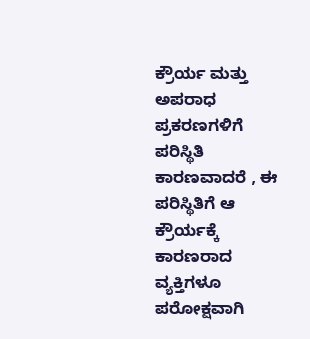ಕ್ರೌರ್ಯ ಮತ್ತು ಅಪರಾಧ ಪ್ರಕರಣಗಳಿಗೆ ಪರಿಸ್ಥಿತಿ ಕಾರಣವಾದರೆ , ಈ ಪರಿಸ್ಥಿತಿಗೆ ಆ ಕ್ರೌರ್ಯಕ್ಕೆ ಕಾರಣರಾದ ವ್ಯಕ್ತಿಗಳೂ ಪರೋಕ್ಷವಾಗಿ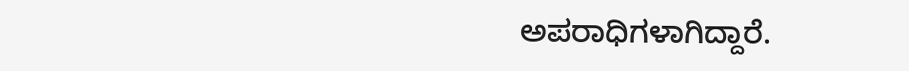ಅಪರಾಧಿಗಳಾಗಿದ್ದಾರೆ.